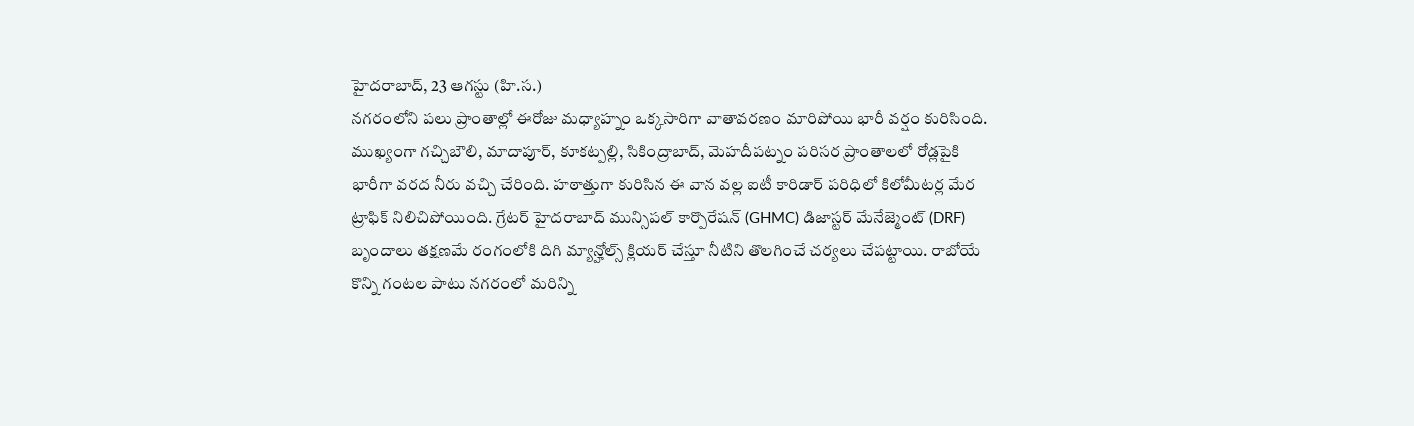హైదరాబాద్, 23 ఆగస్టు (హి.స.)
నగరంలోని పలు ప్రాంతాల్లో ఈరోజు మధ్యాహ్నం ఒక్కసారిగా వాతావరణం మారిపోయి భారీ వర్షం కురిసింది. ముఖ్యంగా గచ్చిబౌలి, మాదాపూర్, కూకట్పల్లి, సికింద్రాబాద్, మెహదీపట్నం పరిసర ప్రాంతాలలో రోడ్లపైకి భారీగా వరద నీరు వచ్చి చేరింది. హఠాత్తుగా కురిసిన ఈ వాన వల్ల ఐటీ కారిడార్ పరిధిలో కిలోమీటర్ల మేర ట్రాఫిక్ నిలిచిపోయింది. గ్రేటర్ హైదరాబాద్ మున్సిపల్ కార్పొరేషన్ (GHMC) డిజాస్టర్ మేనేజ్మెంట్ (DRF) బృందాలు తక్షణమే రంగంలోకి దిగి మ్యాన్హోల్స్ క్లియర్ చేస్తూ నీటిని తొలగించే చర్యలు చేపట్టాయి. రాబోయే కొన్ని గంటల పాటు నగరంలో మరిన్ని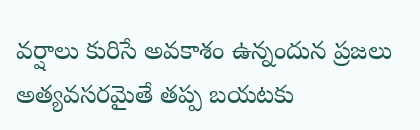వర్షాలు కురిసే అవకాశం ఉన్నందున ప్రజలు అత్యవసరమైతే తప్ప బయటకు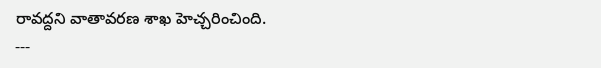రావద్దని వాతావరణ శాఖ హెచ్చరించింది.
---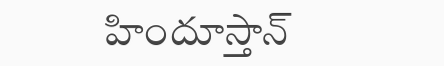హిందూస్తాన్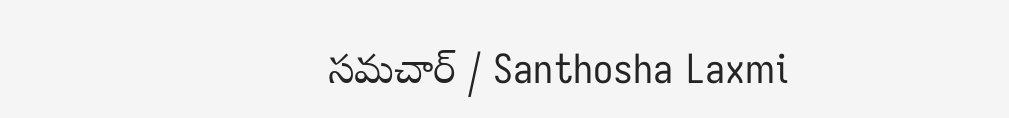సమచార్ / Santhosha Laxmi